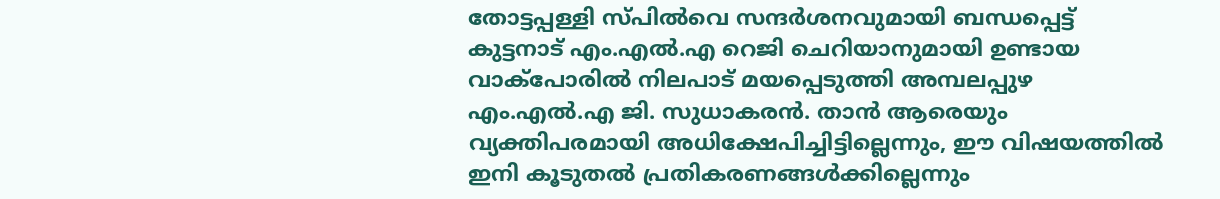തോട്ടപ്പള്ളി സ്പിൽവെ സന്ദർശനവുമായി ബന്ധപ്പെട്ട് കുട്ടനാട് എം.എൽ.എ റെജി ചെറിയാനുമായി ഉണ്ടായ വാക്പോരിൽ നിലപാട് മയപ്പെടുത്തി അമ്പലപ്പുഴ എം.എൽ.എ ജി. സുധാകരൻ. താൻ ആരെയും വ്യക്തിപരമായി അധിക്ഷേപിച്ചിട്ടില്ലെന്നും, ഈ വിഷയത്തിൽ ഇനി കൂടുതൽ പ്രതികരണങ്ങൾക്കില്ലെന്നും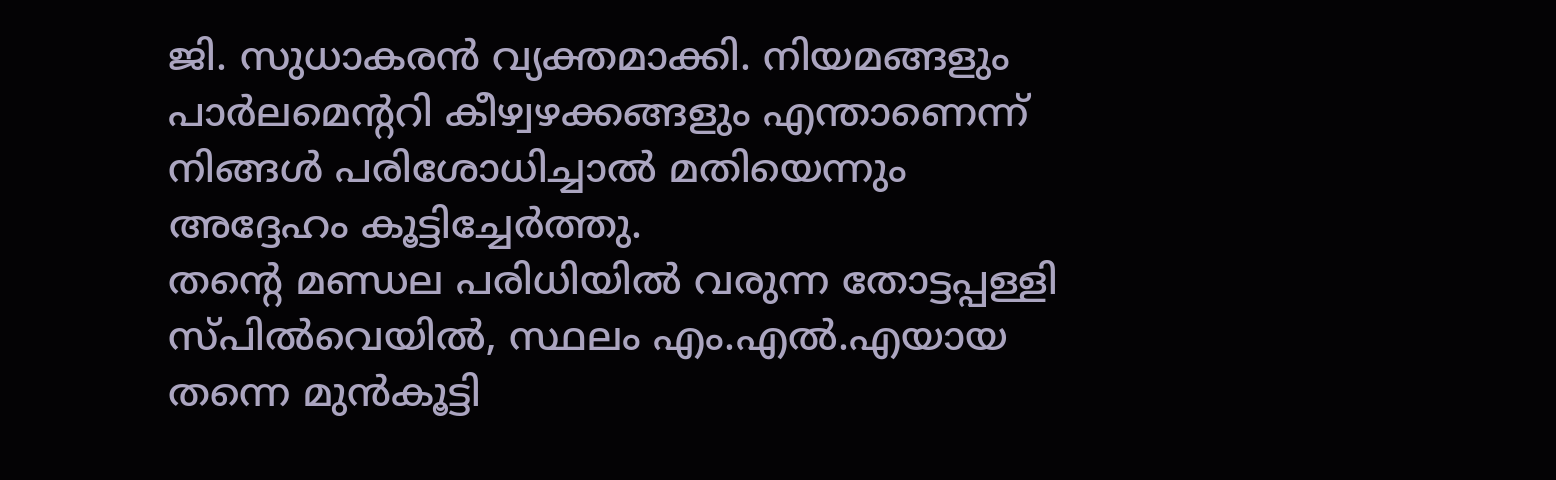ജി. സുധാകരൻ വ്യക്തമാക്കി. നിയമങ്ങളും പാർലമെന്ററി കീഴ്വഴക്കങ്ങളും എന്താണെന്ന് നിങ്ങൾ പരിശോധിച്ചാൽ മതിയെന്നും അദ്ദേഹം കൂട്ടിച്ചേർത്തു.
തന്റെ മണ്ഡല പരിധിയിൽ വരുന്ന തോട്ടപ്പള്ളി സ്പിൽവെയിൽ, സ്ഥലം എം.എൽ.എയായ തന്നെ മുൻകൂട്ടി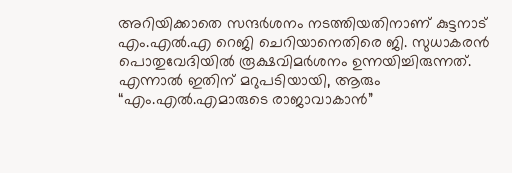അറിയിക്കാതെ സന്ദർശനം നടത്തിയതിനാണ് കുട്ടനാട് എം.എൽ.എ റെജി ചെറിയാനെതിരെ ജി. സുധാകരൻ പൊതുവേദിയിൽ രൂക്ഷവിമർശനം ഉന്നയിച്ചിരുന്നത്. എന്നാൽ ഇതിന് മറുപടിയായി, ആരും “എം.എൽ.എമാരുടെ രാജാവാകാൻ”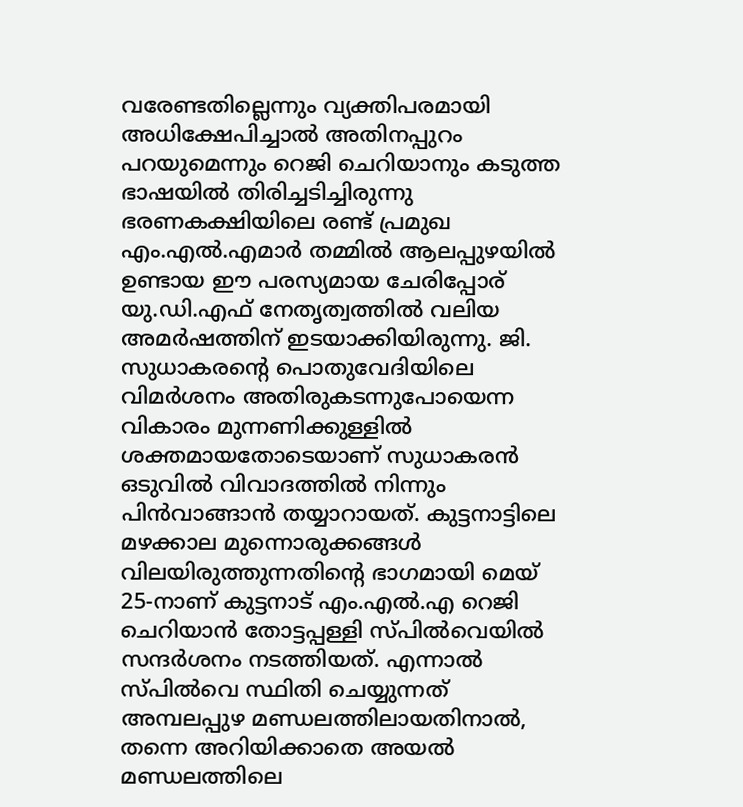വരേണ്ടതില്ലെന്നും വ്യക്തിപരമായി അധിക്ഷേപിച്ചാൽ അതിനപ്പുറം പറയുമെന്നും റെജി ചെറിയാനും കടുത്ത ഭാഷയിൽ തിരിച്ചടിച്ചിരുന്നു
ഭരണകക്ഷിയിലെ രണ്ട് പ്രമുഖ എം.എൽ.എമാർ തമ്മിൽ ആലപ്പുഴയിൽ ഉണ്ടായ ഈ പരസ്യമായ ചേരിപ്പോര് യു.ഡി.എഫ് നേതൃത്വത്തിൽ വലിയ അമർഷത്തിന് ഇടയാക്കിയിരുന്നു. ജി. സുധാകരന്റെ പൊതുവേദിയിലെ വിമർശനം അതിരുകടന്നുപോയെന്ന വികാരം മുന്നണിക്കുള്ളിൽ ശക്തമായതോടെയാണ് സുധാകരൻ ഒടുവിൽ വിവാദത്തിൽ നിന്നും പിൻവാങ്ങാൻ തയ്യാറായത്. കുട്ടനാട്ടിലെ മഴക്കാല മുന്നൊരുക്കങ്ങൾ വിലയിരുത്തുന്നതിന്റെ ഭാഗമായി മെയ് 25-നാണ് കുട്ടനാട് എം.എൽ.എ റെജി ചെറിയാൻ തോട്ടപ്പള്ളി സ്പിൽവെയിൽ സന്ദർശനം നടത്തിയത്. എന്നാൽ സ്പിൽവെ സ്ഥിതി ചെയ്യുന്നത് അമ്പലപ്പുഴ മണ്ഡലത്തിലായതിനാൽ, തന്നെ അറിയിക്കാതെ അയൽ മണ്ഡലത്തിലെ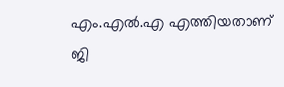എം.എൽ.എ എത്തിയതാണ് ജി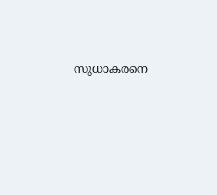സുധാകരനെ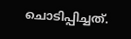ചൊടിപ്പിച്ചത്.